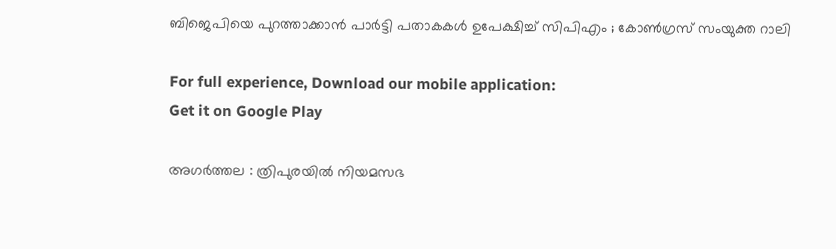ബിജെപിയെ പുറത്താക്കാൻ പാർട്ടി പതാകകൾ ഉപേക്ഷിച്ച് സിപിഎം ; കോൺഗ്രസ് സംയുക്ത റാലി

For full experience, Download our mobile application:
Get it on Google Play

അഗർത്തല : ത്രിപുരയിൽ നിയമസഭ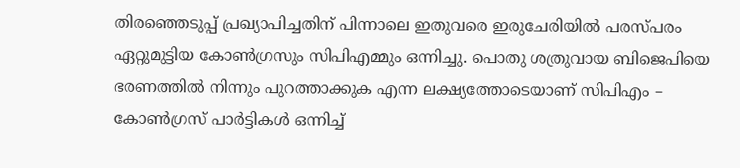തിരഞ്ഞെടുപ്പ് പ്രഖ്യാപിച്ചതിന് പിന്നാലെ ഇതുവരെ ഇരുചേരിയിൽ പരസ്പരം ഏറ്റുമുട്ടിയ കോൺഗ്രസും സിപിഎമ്മും ഒന്നിച്ചു. പൊതു ശത്രുവായ ബിജെപിയെ ഭരണത്തിൽ നിന്നും പുറത്താക്കുക എന്ന ലക്ഷ്യത്തോടെയാണ് സിപിഎം – കോൺഗ്രസ് പാർട്ടികൾ ഒന്നിച്ച്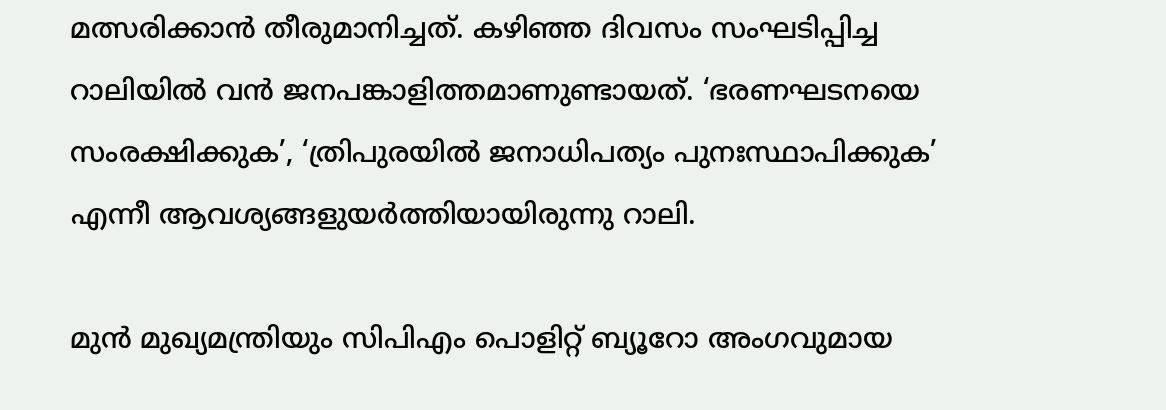മത്സരിക്കാൻ തീരുമാനിച്ചത്. കഴിഞ്ഞ ദിവസം സംഘടിപ്പിച്ച റാലിയിൽ വൻ ജനപങ്കാളിത്തമാണുണ്ടായത്. ‘ഭരണഘടനയെ സംരക്ഷിക്കുക’, ‘ത്രിപുരയിൽ ജനാധിപത്യം പുനഃസ്ഥാപിക്കുക’ എന്നീ ആവശ്യങ്ങളുയർത്തിയായിരുന്നു റാലി.

മുൻ മുഖ്യമന്ത്രിയും സിപിഎം പൊളിറ്റ് ബ്യൂറോ അംഗവുമായ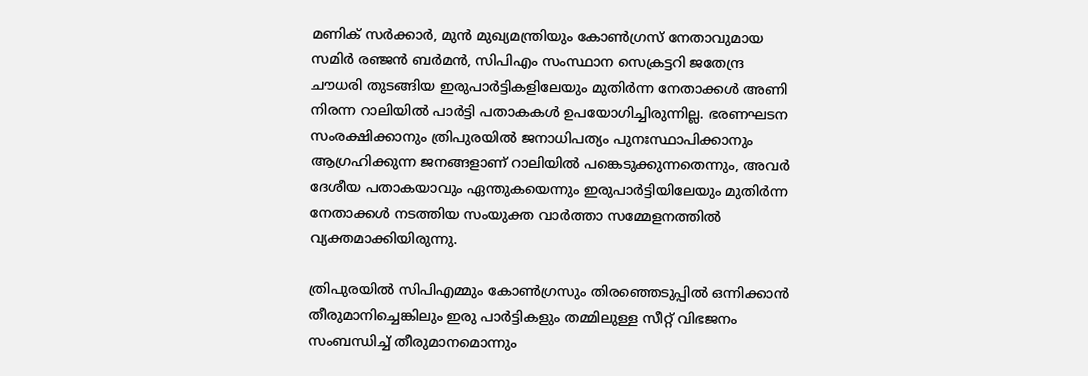മണിക് സർക്കാർ, മുൻ മുഖ്യമന്ത്രിയും കോൺഗ്രസ് നേതാവുമായ സമിർ രഞ്ജൻ ബർമൻ, സിപിഎം സംസ്ഥാന സെക്രട്ടറി ജതേന്ദ്ര ചൗധരി തുടങ്ങിയ ഇരുപാർട്ടികളിലേയും മുതിർന്ന നേതാക്കൾ അണി നിരന്ന റാലിയിൽ പാർട്ടി പതാകകൾ ഉപയോഗിച്ചിരുന്നില്ല. ഭരണഘടന സംരക്ഷിക്കാനും ത്രിപുരയിൽ ജനാധിപത്യം പുനഃസ്ഥാപിക്കാനും ആഗ്രഹിക്കുന്ന ജനങ്ങളാണ് റാലിയിൽ പങ്കെടുക്കുന്നതെന്നും, അവർ ദേശീയ പതാകയാവും ഏന്തുകയെന്നും ഇരുപാർട്ടിയിലേയും മുതിർന്ന നേതാക്കൾ നടത്തിയ സംയുക്ത വാർത്താ സമ്മേളനത്തിൽ വ്യക്തമാക്കിയിരുന്നു.

ത്രിപുരയിൽ സിപിഎമ്മും കോൺഗ്രസും തിരഞ്ഞെടുപ്പിൽ ഒന്നിക്കാൻ തീരുമാനിച്ചെങ്കിലും ഇരു പാർട്ടികളും തമ്മിലുള്ള സീറ്റ് വിഭജനം സംബന്ധിച്ച് തീരുമാനമൊന്നും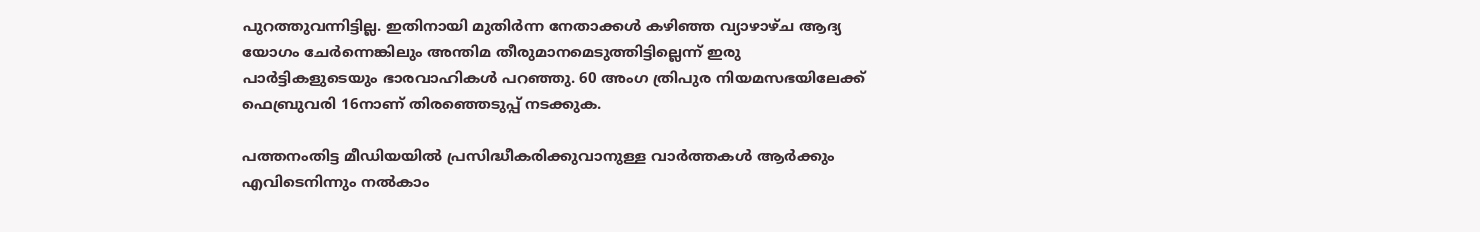പുറത്തുവന്നിട്ടില്ല. ഇതിനായി മുതിർന്ന നേതാക്കൾ കഴിഞ്ഞ വ്യാഴാഴ്ച ആദ്യ യോഗം ചേർന്നെങ്കിലും അന്തിമ തീരുമാനമെടുത്തിട്ടില്ലെന്ന് ഇരു പാർട്ടികളുടെയും ഭാരവാഹികൾ പറഞ്ഞു. 60 അംഗ ത്രിപുര നിയമസഭയിലേക്ക് ഫെബ്രുവരി 16നാണ് തിരഞ്ഞെടുപ്പ് നടക്കുക.

പത്തനംതിട്ട മീഡിയയില്‍ പ്രസിദ്ധീകരിക്കുവാനുള്ള വാര്‍ത്തകള്‍ ആര്‍ക്കും എവിടെനിന്നും നല്‍കാം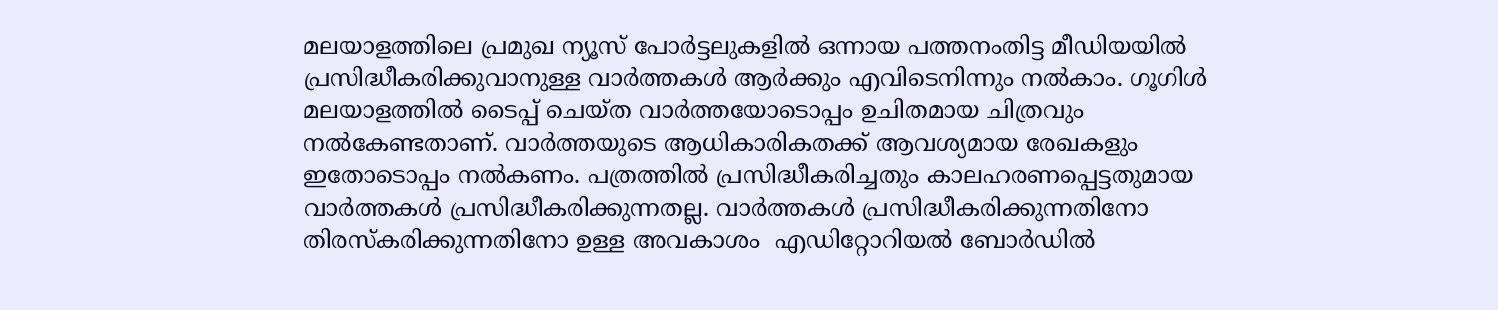മലയാളത്തിലെ പ്രമുഖ ന്യൂസ് പോര്‍ട്ടലുകളില്‍ ഒന്നായ പത്തനംതിട്ട മീഡിയയില്‍ പ്രസിദ്ധീകരിക്കുവാനുള്ള വാര്‍ത്തകള്‍ ആര്‍ക്കും എവിടെനിന്നും നല്‍കാം. ഗൂഗിള്‍ മലയാളത്തില്‍ ടൈപ്പ് ചെയ്ത വാര്‍ത്തയോടൊപ്പം ഉചിതമായ ചിത്രവും നല്‍കേണ്ടതാണ്. വാര്‍ത്തയുടെ ആധികാരികതക്ക് ആവശ്യമായ രേഖകളും ഇതോടൊപ്പം നല്‍കണം. പത്രത്തില്‍ പ്രസിദ്ധീകരിച്ചതും കാലഹരണപ്പെട്ടതുമായ വാര്‍ത്തകള്‍ പ്രസിദ്ധീകരിക്കുന്നതല്ല. വാര്‍ത്തകള്‍ പ്രസിദ്ധീകരിക്കുന്നതിനോ തിരസ്കരിക്കുന്നതിനോ ഉള്ള അവകാശം  എഡിറ്റോറിയല്‍ ബോര്‍ഡില്‍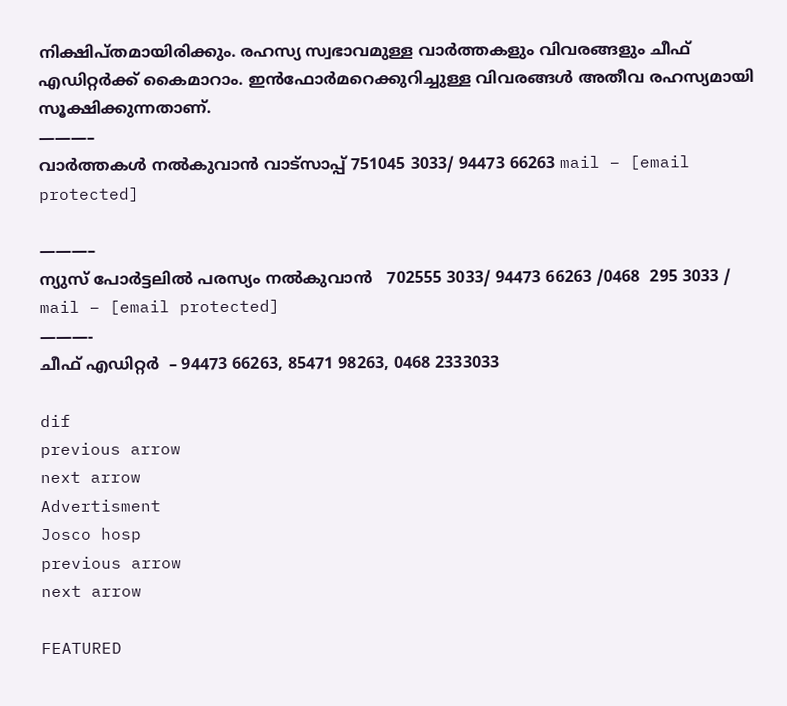നിക്ഷിപ്തമായിരിക്കും. രഹസ്യ സ്വഭാവമുള്ള വാര്‍ത്തകളും വിവരങ്ങളും ചീഫ് എഡിറ്റര്‍ക്ക് കൈമാറാം. ഇന്‍ഫോര്‍മറെക്കുറിച്ചുള്ള വിവരങ്ങള്‍ അതീവ രഹസ്യമായി സൂക്ഷിക്കുന്നതാണ്.
———–
വാര്‍ത്തകള്‍ നല്‍കുവാന്‍ വാട്സാപ്പ് 751045 3033/ 94473 66263 mail – [email protected]

———–
ന്യുസ് പോര്‍ട്ടലില്‍ പരസ്യം നല്‍കുവാന്‍   702555 3033/ 94473 66263 /0468  295 3033 / mail – [email protected]
———-
ചീഫ് എഡിറ്റര്‍  – 94473 66263, 85471 98263, 0468 2333033

dif
previous arrow
next arrow
Advertisment
Josco hosp
previous arrow
next arrow

FEATURED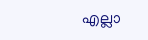എല്ലാ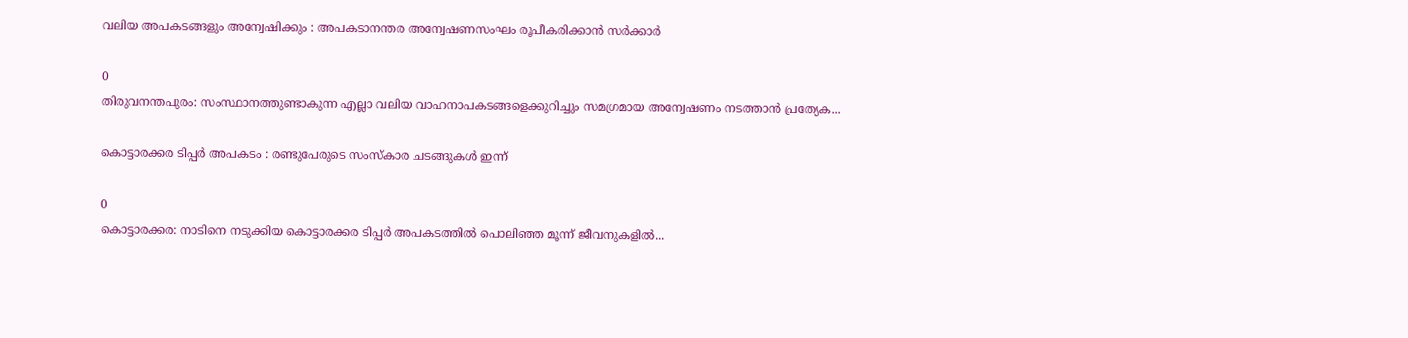വലിയ അപകടങ്ങളും അന്വേഷിക്കും : അപകടാനന്തര അന്വേഷണസംഘം രൂപീകരിക്കാൻ സർക്കാർ

0
തിരുവനന്തപുരം: സംസ്ഥാനത്തുണ്ടാകുന്ന എല്ലാ വലിയ വാഹനാപകടങ്ങളെക്കുറിച്ചും സമഗ്രമായ അന്വേഷണം നടത്താൻ പ്രത്യേക...

കൊട്ടാരക്കര ടിപ്പർ അപകടം : രണ്ടുപേരുടെ സംസ്കാര ചടങ്ങുകൾ ഇന്ന്

0
കൊട്ടാരക്കര: നാടിനെ നടുക്കിയ കൊട്ടാരക്കര ടിപ്പർ അപകടത്തിൽ പൊലിഞ്ഞ മൂന്ന് ജീവനുകളിൽ...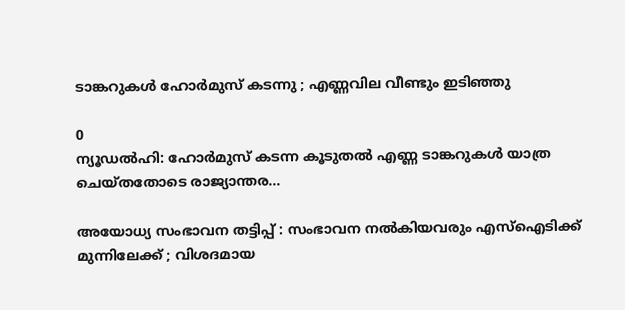ടാങ്കറുകള്‍ ഹോര്‍മുസ് കടന്നു ; എണ്ണവില വീണ്ടും ഇടിഞ്ഞു

0
ന്യൂഡല്‍ഹി: ഹോര്‍മുസ് കടന്ന കൂടുതല്‍ എണ്ണ ടാങ്കറുകള്‍ യാത്ര ചെയ്തതോടെ രാജ്യാന്തര...

അയോധ്യ സംഭാവന തട്ടിപ്പ് : സംഭാവന നൽകിയവരും എസ്ഐടിക്ക് മുന്നിലേക്ക് ; വിശദമായ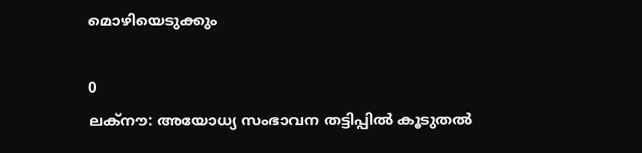മൊഴിയെടുക്കും

0
ലക്നൗ: അയോധ്യ സംഭാവന തട്ടിപ്പിൽ കൂടുതൽ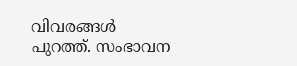വിവരങ്ങൾ പുറത്ത്. സംഭാവന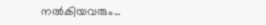നൽകിയവരും...